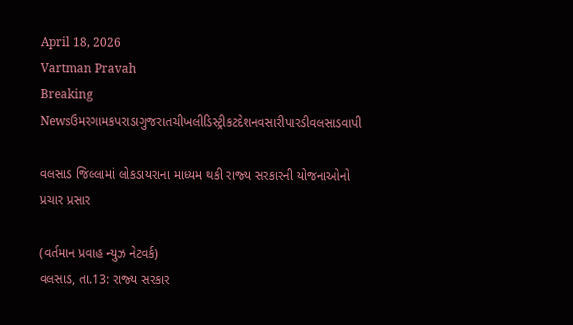April 18, 2026
Vartman Pravah
Breaking Newsઉમરગામકપરાડાગુજરાતચીખલીડિસ્ટ્રીકટદેશનવસારીપારડીવલસાડવાપી

વલસાડ જિલ્લામાં લોકડાયરાના માધ્‍યમ થકી રાજ્‍ય સરકારની યોજનાઓનો પ્રચાર પ્રસાર

(વર્તમાન પ્રવાહ ન્‍યુઝ નેટવર્ક)
વલસાડ, તા.13: રાજ્‍ય સરકાર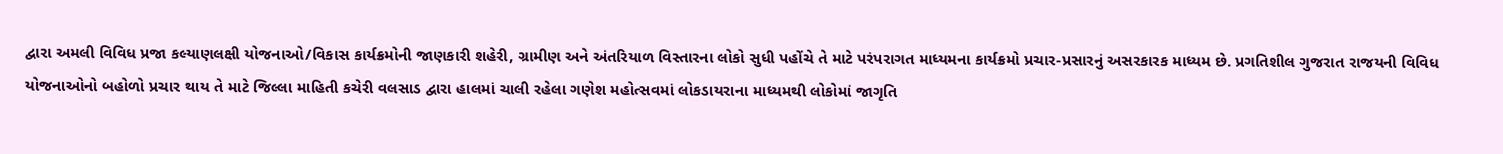દ્વારા અમલી વિવિધ પ્રજા કલ્‍યાણલક્ષી યોજનાઓ/વિકાસ કાર્યક્રમોની જાણકારી શહેરી, ગ્રામીણ અને અંતરિયાળ વિસ્‍તારના લોકો સુધી પહોંચે તે માટે પરંપરાગત માધ્‍યમના કાર્યક્રમો પ્રચાર-પ્રસારનું અસરકારક માધ્‍યમ છે. પ્રગતિશીલ ગુજરાત રાજયની વિવિધ યોજનાઓનો બહોળો પ્રચાર થાય તે માટે જિલ્લા માહિતી કચેરી વલસાડ દ્વારા હાલમાં ચાલી રહેલા ગણેશ મહોત્‍સવમાં લોકડાયરાના માધ્‍યમથી લોકોમાં જાગૃતિ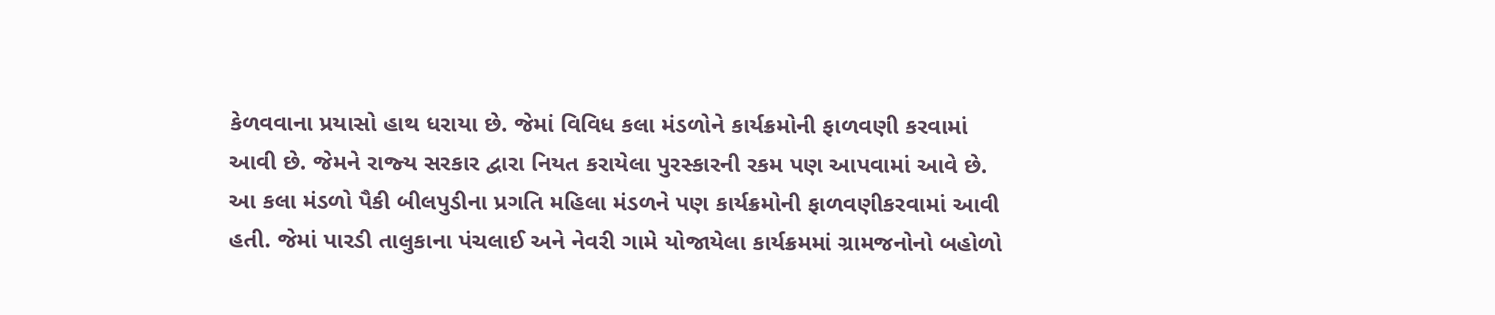કેળવવાના પ્રયાસો હાથ ધરાયા છે. જેમાં વિવિધ કલા મંડળોને કાર્યક્રમોની ફાળવણી કરવામાં આવી છે. જેમને રાજ્‍ય સરકાર દ્વારા નિયત કરાયેલા પુરસ્‍કારની રકમ પણ આપવામાં આવે છે.
આ કલા મંડળો પૈકી બીલપુડીના પ્રગતિ મહિલા મંડળને પણ કાર્યક્રમોની ફાળવણીકરવામાં આવી હતી. જેમાં પારડી તાલુકાના પંચલાઈ અને નેવરી ગામે યોજાયેલા કાર્યક્રમમાં ગ્રામજનોનો બહોળો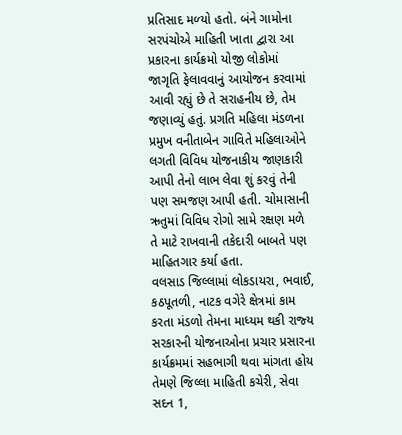પ્રતિસાદ મળ્‍યો હતો. બંને ગામોના સરપંચોએ માહિતી ખાતા દ્વારા આ પ્રકારના કાર્યક્રમો યોજી લોકોમાં જાગૃતિ ફેલાવવાનું આયોજન કરવામાં આવી રહ્યું છે તે સરાહનીય છે, તેમ જણાવ્‍યું હતું. પ્રગતિ મહિલા મંડળના પ્રમુખ વનીતાબેન ગાવિતે મહિલાઓને લગતી વિવિધ યોજનાકીય જાણકારી આપી તેનો લાભ લેવા શું કરવું તેની પણ સમજણ આપી હતી. ચોમાસાની ઋતુમાં વિવિધ રોગો સામે રક્ષણ મળે તે માટે રાખવાની તકેદારી બાબતે પણ માહિતગાર કર્યા હતા.
વલસાડ જિલ્લામાં લોકડાયરા, ભવાઈ, કઠપૂતળી, નાટક વગેરે ક્ષેત્રમાં કામ કરતા મંડળો તેમના માધ્‍યમ થકી રાજ્‍ય સરકારની યોજનાઓના પ્રચાર પ્રસારના કાર્યક્રમમાં સહભાગી થવા માંગતા હોય તેમણે જિલ્લા માહિતી કચેરી, સેવા સદન 1,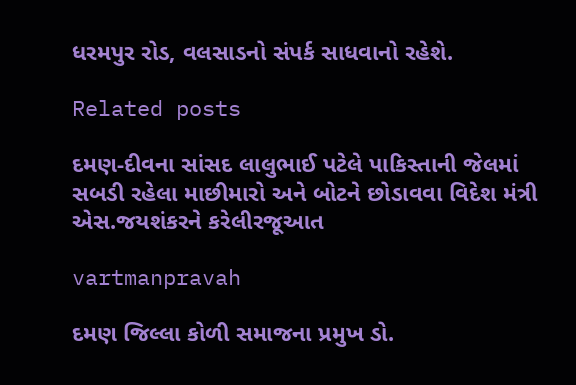ધરમપુર રોડ, વલસાડનો સંપર્ક સાધવાનો રહેશે.

Related posts

દમણ-દીવના સાંસદ લાલુભાઈ પટેલે પાકિસ્‍તાની જેલમાં સબડી રહેલા માછીમારો અને બોટને છોડાવવા વિદેશ મંત્રી એસ.જયશંકરને કરેલીરજૂઆત

vartmanpravah

દમણ જિલ્લા કોળી સમાજના પ્રમુખ ડો.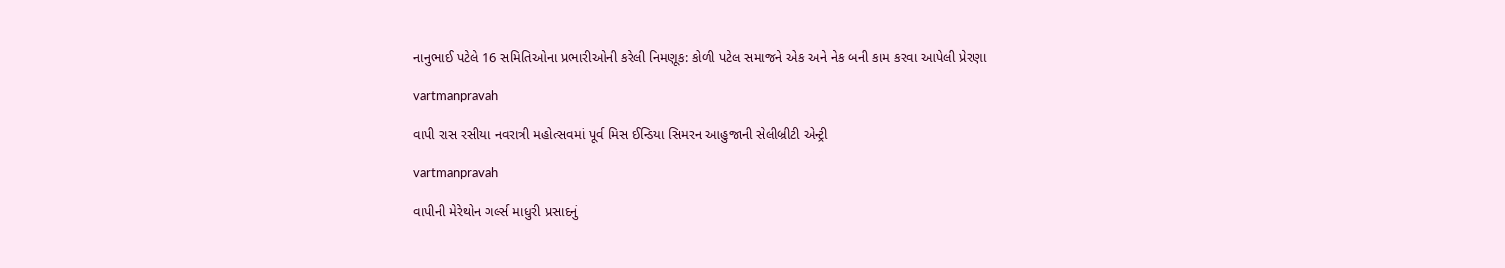નાનુભાઈ પટેલે 16 સમિતિઓના પ્રભારીઓની કરેલી નિમણૂક: કોળી પટેલ સમાજને એક અને નેક બની કામ કરવા આપેલી પ્રેરણા

vartmanpravah

વાપી રાસ રસીયા નવરાત્રી મહોત્‍સવમાં પૂર્વ મિસ ઈન્‍ડિયા સિમરન આહુજાની સેલીબ્રીટી એન્‍ટ્રી

vartmanpravah

વાપીની મેરેથોન ગર્લ્‍સ માધુરી પ્રસાદનું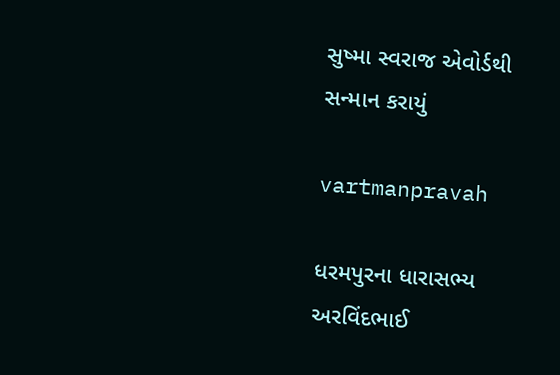સુષ્‍મા સ્‍વરાજ એવોર્ડથી સન્‍માન કરાયું

vartmanpravah

ધરમપુરના ધારાસભ્‍ય અરવિંદભાઈ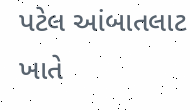પટેલ આંબાતલાટ ખાતે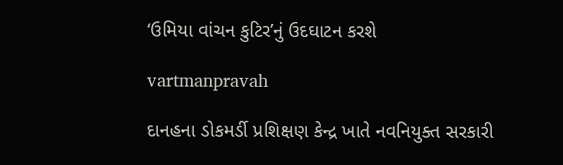‘ઉમિયા વાંચન કુટિર’નું ઉદઘાટન કરશે

vartmanpravah

દાનહના ડોકમર્ડી પ્રશિક્ષણ કેન્‍દ્ર ખાતે નવનિયુક્‍ત સરકારી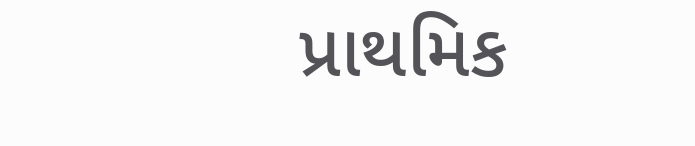પ્રાથમિક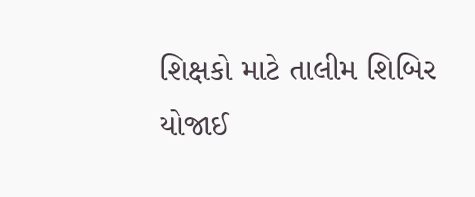શિક્ષકો માટે તાલીમ શિબિર યોજાઈ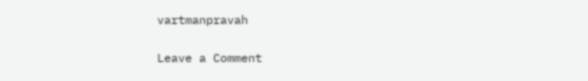vartmanpravah

Leave a Comment